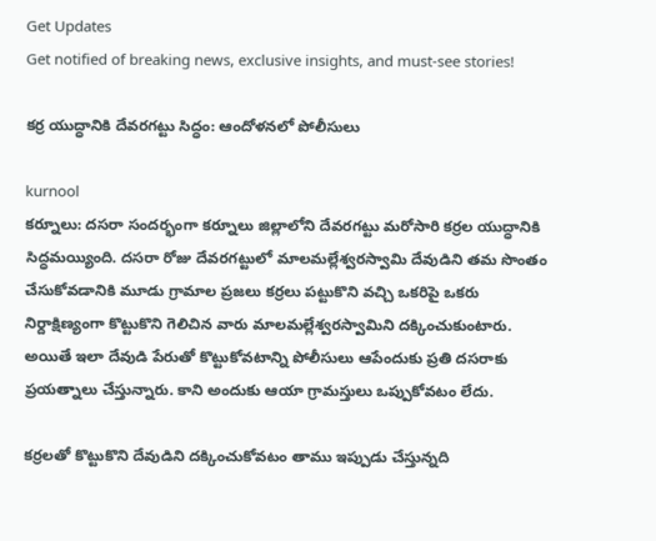Get Updates
Get notified of breaking news, exclusive insights, and must-see stories!

కర్ర యుద్ధానికి దేవరగట్టు సిద్ధం: ఆందోళనలో పోలీసులు

kurnool
కర్నూలు: దసరా సందర్భంగా కర్నూలు జిల్లాలోని దేవరగట్టు మరోసారి కర్రల యుద్ధానికి సిద్ధమయ్యింది. దసరా రోజు దేవరగట్టులో మాలమల్లేశ్వరస్వామి దేవుడిని తమ సొంతం చేసుకోవడానికి మూడు గ్రామాల ప్రజలు కర్రలు పట్టుకొని వచ్చి ఒకరిపై ఒకరు నిర్దాక్షిణ్యంగా కొట్టుకొని గెలిచిన వారు మాలమల్లేశ్వరస్వామిని దక్కించుకుంటారు. అయితే ఇలా దేవుడి పేరుతో కొట్టుకోవటాన్ని పోలీసులు ఆపేందుకు ప్రతి దసరాకు ప్రయత్నాలు చేస్తున్నారు. కాని అందుకు ఆయా గ్రామస్తులు ఒప్పుకోవటం లేదు.

కర్రలతో కొట్టుకొని దేవుడిని దక్కించుకోవటం తాము ఇప్పుడు చేస్తున్నది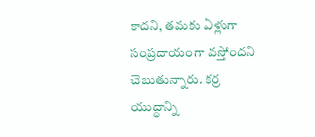కాదని, తమకు ఏళ్లుగా సంప్రదాయంగా వస్తోందని చెబుతున్నారు. కర్ర యుద్ధాన్ని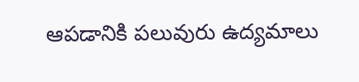ఆపడానికి పలువురు ఉద్యమాలు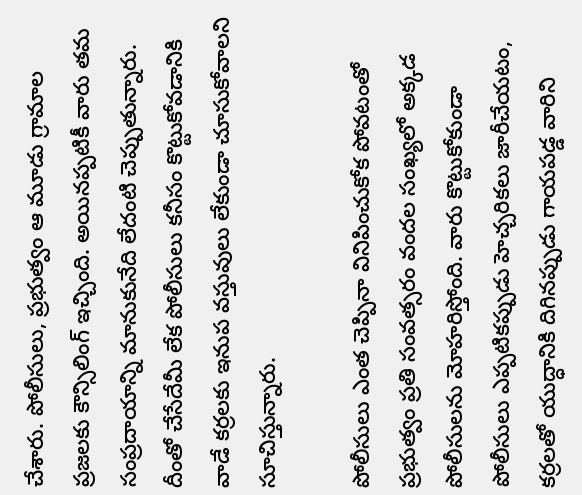చేశారు. పోలీసులు, ప్రభుత్వం ఆ మూడు గ్రామాల ప్రజలకు కౌన్సిలింగ్ ఇచ్చింది. అయినప్పటికీ వారు తమ సంప్రదాయాన్ని మానుకునేది లేదంటి చెప్పుతున్నారు. దీంతో చేసేదేమీ లేక పోలీసులు కనీసం కొట్టుకోవడానికి వాడే కర్రలకు ఇనుప వస్తువులు లేకుండా చూసుకోవాలని సూచిస్తున్నారు.

పోలీసులు ఎంత చెప్పినా వినిపించుకోక పోవటంతో ప్రభుత్వం ప్రతి సంవత్సరం వందల సంఖ్యలో అక్కడ పోలీసులను మోహరిస్తోంది. వారు కొట్టుకోకుండా పోలీసులు ఎప్పటికప్పుడు హెచ్చరికలు జారీచేయటం, కర్రలతో యుద్ధానికి దిగినప్పుడు గాయపడ్డ వారిని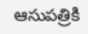ఆసుపత్రికి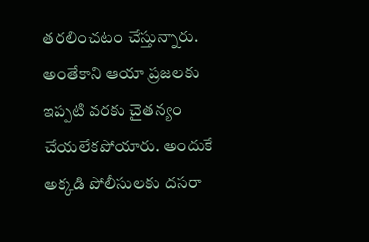తరలించటం చేస్తున్నారు. అంతేకాని ఆయా ప్రజలకు ఇప్పటి వరకు చైతన్యం చేయలేకపోయారు. అందుకే అక్కడి పోలీసులకు దసరా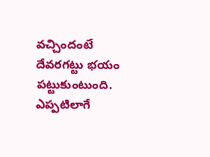వచ్చిందంటే దేవరగట్టు భయం పట్టుకుంటుంది. ఎప్పటిలాగే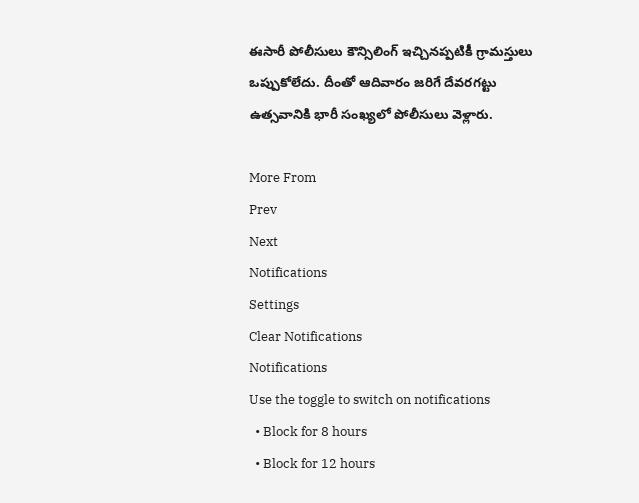ఈసారీ పోలీసులు కౌన్సిలింగ్ ఇచ్చినప్పటికీ గ్రామస్తులు ఒప్పుకోలేదు. దీంతో ఆదివారం జరిగే దేవరగట్టు ఉత్సవానికి భారీ సంఖ్యలో పోలీసులు వెళ్లారు.

More From
Prev
Next
Notifications
Settings
Clear Notifications
Notifications
Use the toggle to switch on notifications
  • Block for 8 hours
  • Block for 12 hours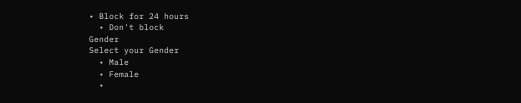• Block for 24 hours
  • Don't block
Gender
Select your Gender
  • Male
  • Female
  •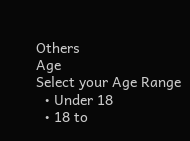Others
Age
Select your Age Range
  • Under 18
  • 18 to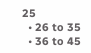25
  • 26 to 35
  • 36 to 45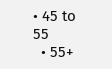• 45 to 55
  • 55+